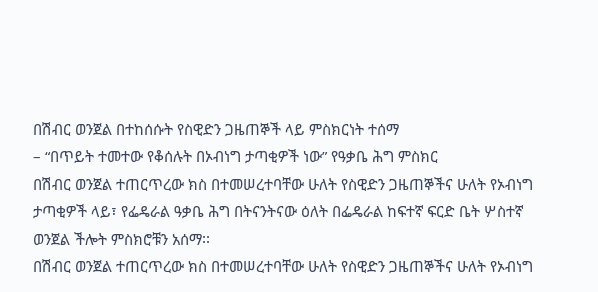በሽብር ወንጀል በተከሰሱት የስዊድን ጋዜጠኞች ላይ ምስክርነት ተሰማ
– “በጥይት ተመተው የቆሰሉት በኦብነግ ታጣቂዎች ነው” የዓቃቤ ሕግ ምስክር
በሽብር ወንጀል ተጠርጥረው ክስ በተመሠረተባቸው ሁለት የስዊድን ጋዜጠኞችና ሁለት የኦብነግ ታጣቂዎች ላይ፣ የፌዴራል ዓቃቤ ሕግ በትናንትናው ዕለት በፌዴራል ከፍተኛ ፍርድ ቤት ሦስተኛ ወንጀል ችሎት ምስክሮቹን አሰማ፡፡
በሽብር ወንጀል ተጠርጥረው ክስ በተመሠረተባቸው ሁለት የስዊድን ጋዜጠኞችና ሁለት የኦብነግ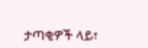ታጣቂዎች ላይ፣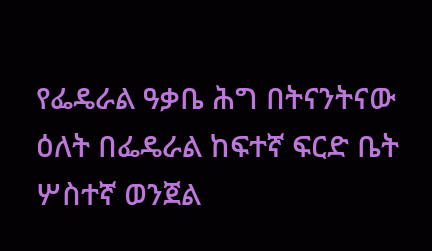የፌዴራል ዓቃቤ ሕግ በትናንትናው ዕለት በፌዴራል ከፍተኛ ፍርድ ቤት ሦስተኛ ወንጀል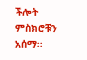ችሎት ምስክሮቹን አሰማ፡፡